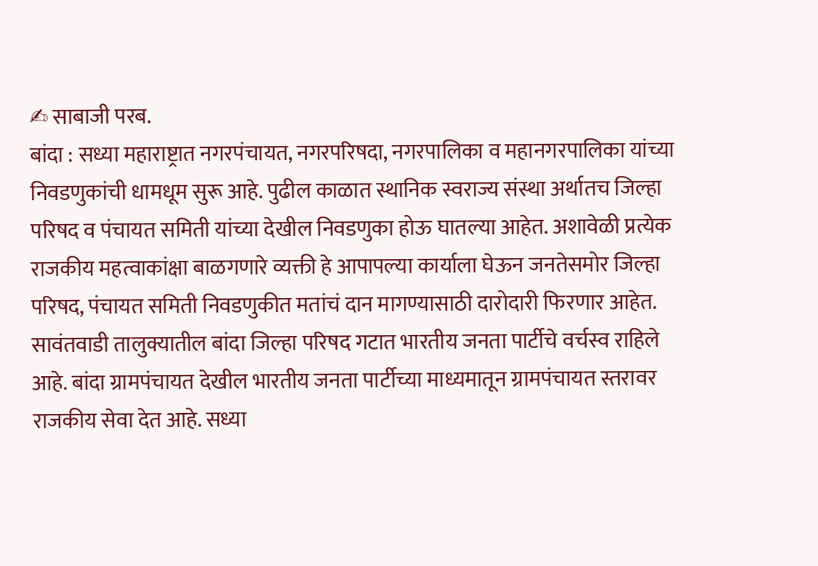✍ साबाजी परब.
बांदा : सध्या महाराष्ट्रात नगरपंचायत, नगरपरिषदा, नगरपालिका व महानगरपालिका यांच्या निवडणुकांची धामधूम सुरू आहे. पुढील काळात स्थानिक स्वराज्य संस्था अर्थातच जिल्हा परिषद व पंचायत समिती यांच्या देखील निवडणुका होऊ घातल्या आहेत. अशावेळी प्रत्येक राजकीय महत्वाकांक्षा बाळगणारे व्यक्ती हे आपापल्या कार्याला घेऊन जनतेसमोर जिल्हा परिषद, पंचायत समिती निवडणुकीत मतांचं दान मागण्यासाठी दारोदारी फिरणार आहेत.
सावंतवाडी तालुक्यातील बांदा जिल्हा परिषद गटात भारतीय जनता पार्टीचे वर्चस्व राहिले आहे. बांदा ग्रामपंचायत देखील भारतीय जनता पार्टीच्या माध्यमातून ग्रामपंचायत स्तरावर राजकीय सेवा देत आहे. सध्या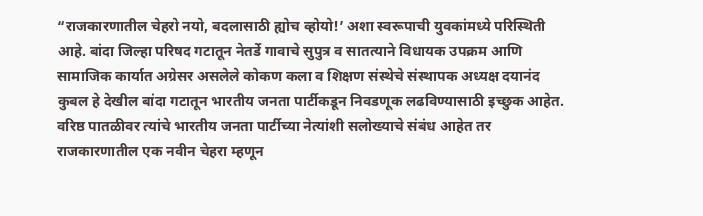“राजकारणातील चेहरो नयो, बदलासाठी ह्योच व्होयो!’ अशा स्वरूपाची युवकांमध्ये परिस्थिती आहे. बांदा जिल्हा परिषद गटातून नेतर्डे गावाचे सुपुत्र व सातत्याने विधायक उपक्रम आणि सामाजिक कार्यात अग्रेसर असलेले कोकण कला व शिक्षण संस्थेचे संस्थापक अध्यक्ष दयानंद कुबल हे देखील बांदा गटातून भारतीय जनता पार्टीकडून निवडणूक लढविण्यासाठी इच्छुक आहेत. वरिष्ठ पातळीवर त्यांचे भारतीय जनता पार्टीच्या नेत्यांशी सलोख्याचे संबंध आहेत तर राजकारणातील एक नवीन चेहरा म्हणून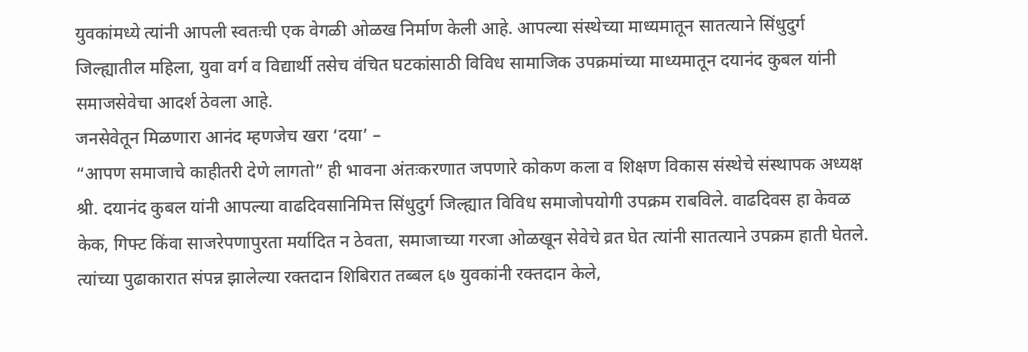युवकांमध्ये त्यांनी आपली स्वतःची एक वेगळी ओळख निर्माण केली आहे. आपल्या संस्थेच्या माध्यमातून सातत्याने सिंधुदुर्ग जिल्ह्यातील महिला, युवा वर्ग व विद्यार्थी तसेच वंचित घटकांसाठी विविध सामाजिक उपक्रमांच्या माध्यमातून दयानंद कुबल यांनी समाजसेवेचा आदर्श ठेवला आहे.
जनसेवेतून मिळणारा आनंद म्हणजेच खरा ‘दया’ –
“आपण समाजाचे काहीतरी देणे लागतो” ही भावना अंतःकरणात जपणारे कोकण कला व शिक्षण विकास संस्थेचे संस्थापक अध्यक्ष श्री. दयानंद कुबल यांनी आपल्या वाढदिवसानिमित्त सिंधुदुर्ग जिल्ह्यात विविध समाजोपयोगी उपक्रम राबविले. वाढदिवस हा केवळ केक, गिफ्ट किंवा साजरेपणापुरता मर्यादित न ठेवता, समाजाच्या गरजा ओळखून सेवेचे व्रत घेत त्यांनी सातत्याने उपक्रम हाती घेतले.
त्यांच्या पुढाकारात संपन्न झालेल्या रक्तदान शिबिरात तब्बल ६७ युवकांनी रक्तदान केले,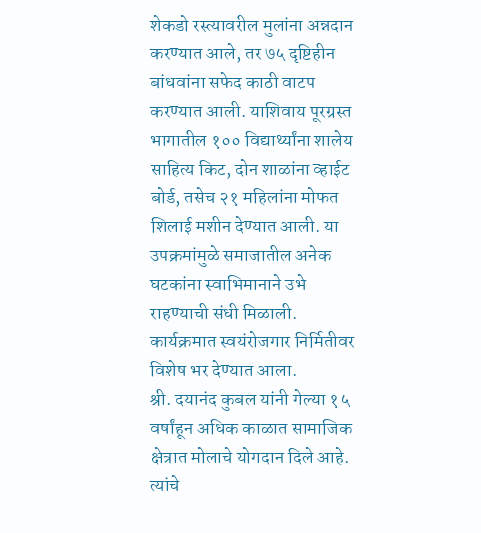शेकडो रस्त्यावरील मुलांना अन्नदान करण्यात आले, तर ७५ दृष्टिहीन बांधवांना सफेद काठी वाटप करण्यात आली. याशिवाय पूरग्रस्त भागातील १०० विद्यार्थ्यांना शालेय साहित्य किट, दोन शाळांना व्हाईट बोर्ड, तसेच २१ महिलांना मोफत शिलाई मशीन देण्यात आली. या उपक्रमांमुळे समाजातील अनेक घटकांना स्वाभिमानाने उभे राहण्याची संधी मिळाली. कार्यक्रमात स्वयंरोजगार निर्मितीवर विशेष भर देण्यात आला.
श्री. दयानंद कुबल यांनी गेल्या १५ वर्षांहून अधिक काळात सामाजिक क्षेत्रात मोलाचे योगदान दिले आहे. त्यांचे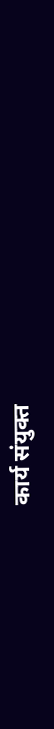कार्य संयुक्त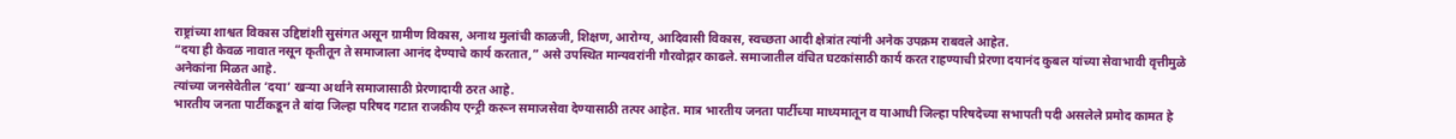राष्ट्रांच्या शाश्वत विकास उद्दिष्टांशी सुसंगत असून ग्रामीण विकास, अनाथ मुलांची काळजी, शिक्षण, आरोग्य, आदिवासी विकास, स्वच्छता आदी क्षेत्रांत त्यांनी अनेक उपक्रम राबवले आहेत.
“दया ही केवळ नावात नसून कृतीतून ते समाजाला आनंद देण्याचे कार्य करतात,” असे उपस्थित मान्यवरांनी गौरवोद्गार काढले. समाजातील वंचित घटकांसाठी कार्य करत राहण्याची प्रेरणा दयानंद कुबल यांच्या सेवाभावी वृत्तीमुळे अनेकांना मिळत आहे.
त्यांच्या जनसेवेतील ‘दया’ खऱ्या अर्थाने समाजासाठी प्रेरणादायी ठरत आहे.
भारतीय जनता पार्टीकडून ते बांदा जिल्हा परिषद गटात राजकीय एन्ट्री करून समाजसेवा देण्यासाठी तत्पर आहेत. मात्र भारतीय जनता पार्टीच्या माध्यमातून व याआधी जिल्हा परिषदेच्या सभापती पदी असलेले प्रमोद कामत हे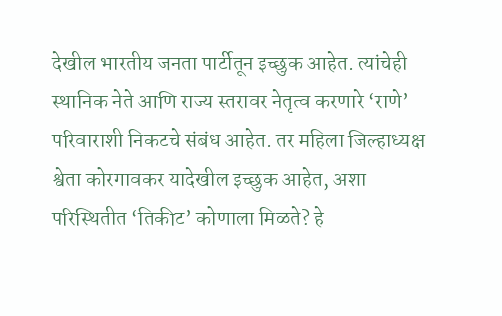देखील भारतीय जनता पार्टीतून इच्छुक आहेत. त्यांचेही स्थानिक नेते आणि राज्य स्तरावर नेतृत्व करणारे ‘राणे’ परिवाराशी निकटचे संबंध आहेत. तर महिला जिल्हाध्यक्ष श्वेता कोरगावकर यादेखील इच्छुक आहेत, अशा परिस्थितीत ‘तिकीट’ कोणाला मिळते? हे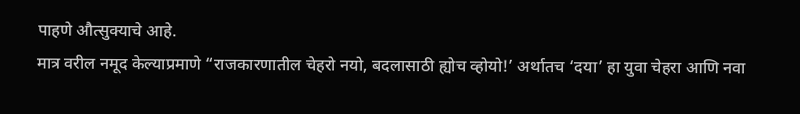पाहणे औत्सुक्याचे आहे.
मात्र वरील नमूद केल्याप्रमाणे “राजकारणातील चेहरो नयो, बदलासाठी ह्योच व्होयो!’ अर्थातच ‘दया’ हा युवा चेहरा आणि नवा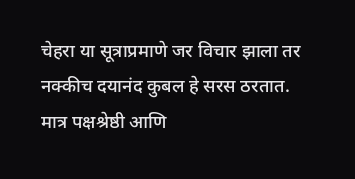चेहरा या सूत्राप्रमाणे जर विचार झाला तर नक्कीच दयानंद कुबल हे सरस ठरतात. मात्र पक्षश्रेष्ठी आणि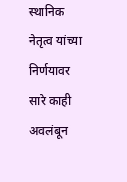स्थानिक नेतृत्व यांच्या निर्णयावर सारे काही अवलंबून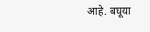आहे. बघूया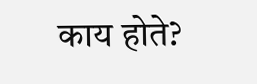काय होते?